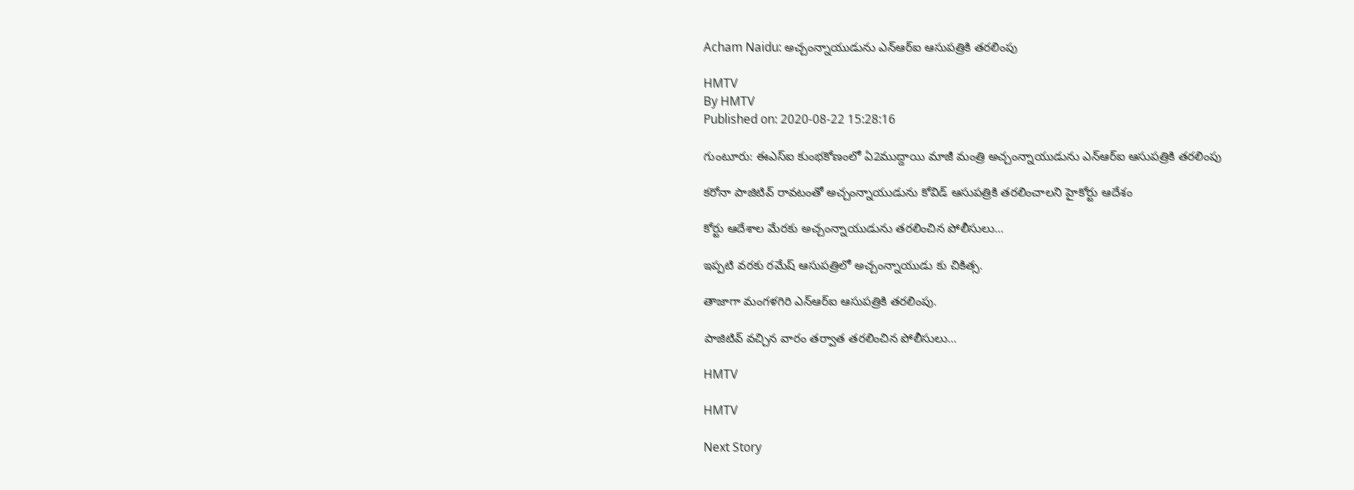Acham Naidu: అచ్చంన్నాయుడును ఎన్ఆర్ఐ ఆసుపత్రికి తరలింపు

HMTV
By HMTV
Published on: 2020-08-22 15:28:16

గుంటూరు: ఈఎస్ఐ కుంభకోణంలో ఏ2ముద్దాయి మాజీ మంత్రి అచ్చంన్నాయుడును ఎన్ఆర్ఐ ఆసుపత్రికి తరలింపు

కరోనా పాజిటివ్ రావటంతో అచ్చంన్నాయుడును కోవిడ్ ఆసుపత్రికి తరలించాలని హైకోర్టు ఆదేశం

కోర్టు ఆదేశాల మేరకు అచ్చంన్నాయుడును తరలించిన పోలీసులు...

ఇప్పటి వరకు రమేష్ ఆసుపత్రిలో అచ్చంన్నాయుడు కు చికిత్స.

తాజాగా మంగళగిరి ఎన్ఆర్ఐ ఆసుపత్రికి తరలింపు.

పాజిటివ్ వచ్చిన వారం తర్వాత తరలించిన పోలీసులు...

HMTV

HMTV

Next Story